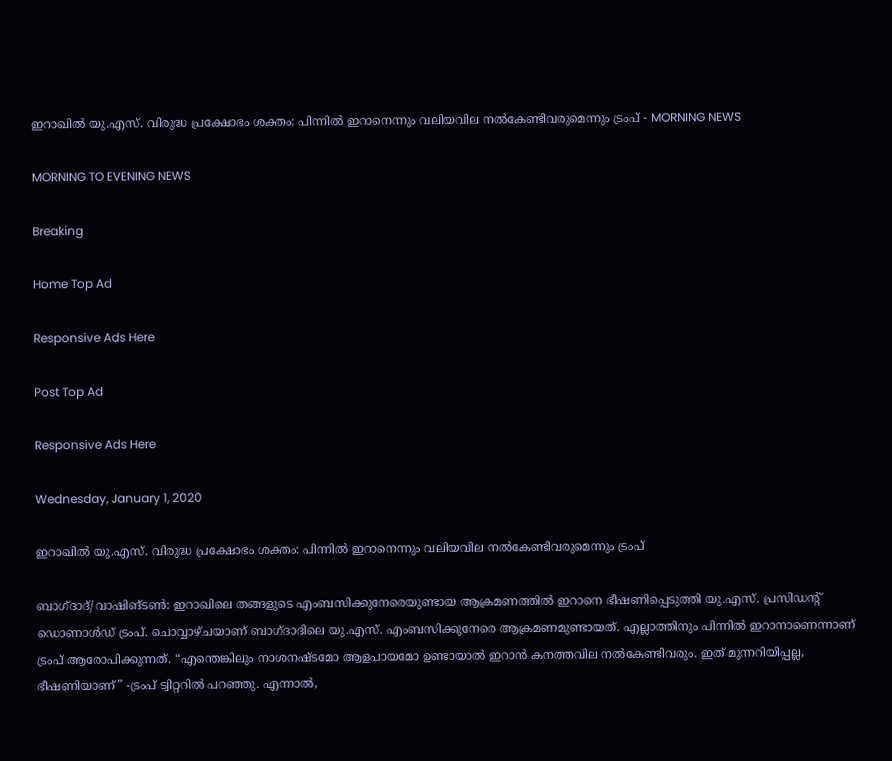ഇറാഖിൽ യു.എസ്. വിരുദ്ധ പ്രക്ഷോഭം ശക്തം: പിന്നിൽ ഇറാനെന്നും വലിയവില നൽകേണ്ടിവരുമെന്നും ട്രംപ് - MORNING NEWS

MORNING TO EVENING NEWS

Breaking

Home Top Ad

Responsive Ads Here

Post Top Ad

Responsive Ads Here

Wednesday, January 1, 2020

ഇറാഖിൽ യു.എസ്. വിരുദ്ധ പ്രക്ഷോഭം ശക്തം: പിന്നിൽ ഇറാനെന്നും വലിയവില നൽകേണ്ടിവരുമെന്നും ട്രംപ്

ബാഗ്ദാദ്/വാഷിങ്ടൺ: ഇറാഖിലെ തങ്ങളുടെ എംബസിക്കുനേരെയുണ്ടായ ആക്രമണത്തിൽ ഇറാനെ ഭീഷണിപ്പെടുത്തി യു.എസ്. പ്രസിഡന്റ് ഡൊണാൾഡ് ട്രംപ്. ചൊവ്വാഴ്ചയാണ് ബാഗ്ദാദിലെ യു.എസ്. എംബസിക്കുനേരെ ആക്രമണമുണ്ടായത്. എല്ലാത്തിനും പിന്നിൽ ഇറാനാണെന്നാണ് ട്രംപ് ആരോപിക്കുന്നത്. “എന്തെങ്കിലും നാശനഷ്ടമോ ആളപായമോ ഉണ്ടായാൽ ഇറാൻ കനത്തവില നൽകേണ്ടിവരും. ഇത് മുന്നറിയിപ്പല്ല, ഭീഷണിയാണ്” -ട്രംപ് ട്വിറ്ററിൽ പറഞ്ഞു. എന്നാൽ,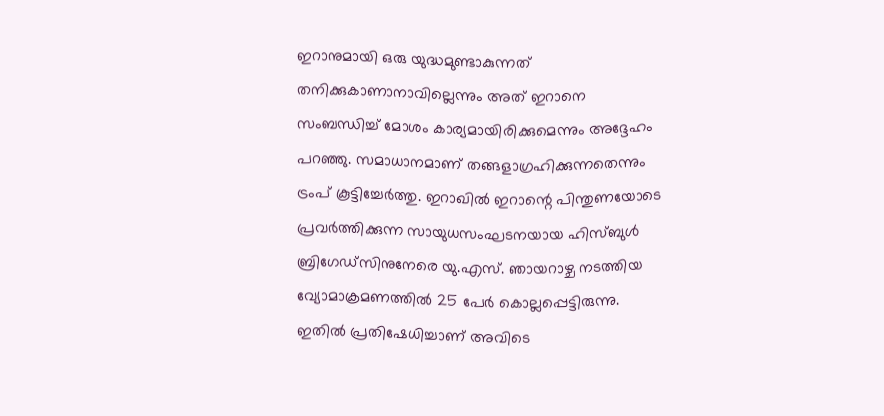ഇറാനുമായി ഒരു യുദ്ധമുണ്ടാകുന്നത് തനിക്കുകാണാനാവില്ലെന്നും അത് ഇറാനെ സംബന്ധിച്ച് മോശം കാര്യമായിരിക്കുമെന്നും അദ്ദേഹം പറഞ്ഞു. സമാധാനമാണ് തങ്ങളാഗ്രഹിക്കുന്നതെന്നും ട്രംപ് കൂട്ടിച്ചേർത്തു. ഇറാഖിൽ ഇറാന്റെ പിന്തുണയോടെ പ്രവർത്തിക്കുന്ന സായുധസംഘടനയായ ഹിസ്ബുൾ ബ്രിഗേഡ്സിനുനേരെ യു.എസ്. ഞായറാഴ്ച നടത്തിയ വ്യോമാക്രമണത്തിൽ 25 പേർ കൊല്ലപ്പെട്ടിരുന്നു. ഇതിൽ പ്രതിഷേധിച്ചാണ് അവിടെ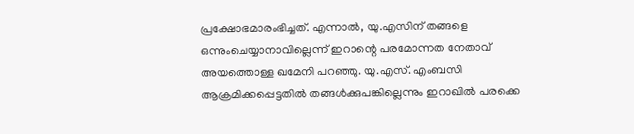പ്രക്ഷോഭമാരംഭിച്ചത്. എന്നാൽ, യു.എസിന് തങ്ങളെ ഒന്നുംചെയ്യാനാവില്ലെന്ന് ഇറാന്റെ പരമോന്നത നേതാവ് അയത്തൊള്ള ഖമേനി പറഞ്ഞു. യു.എസ്. എംബസി ആക്രമിക്കപ്പെട്ടതിൽ തങ്ങൾക്കുപങ്കില്ലെന്നും ഇറാഖിൽ പരക്കെ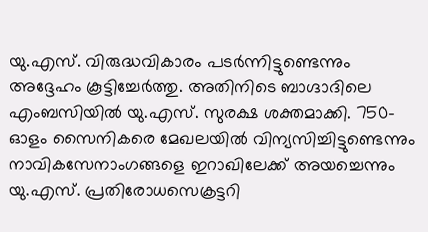യു.എസ്. വിരുദ്ധവികാരം പടർന്നിട്ടുണ്ടെന്നും അദ്ദേഹം കൂട്ടിച്ചേർത്തു. അതിനിടെ ബാഗ്ദാദിലെ എംബസിയിൽ യു.എസ്. സുരക്ഷ ശക്തമാക്കി. 750-ഓളം സൈനികരെ മേഖലയിൽ വിന്യസിച്ചിട്ടുണ്ടെന്നും നാവികസേനാംഗങ്ങളെ ഇറാഖിലേക്ക് അയച്ചെന്നും യു.എസ്. പ്രതിരോധസെക്രട്ടറി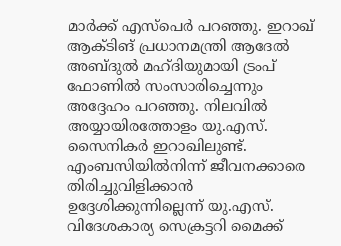മാർക്ക് എസ്പെർ പറഞ്ഞു. ഇറാഖ് ആക്ടിങ് പ്രധാനമന്ത്രി ആദേൽ അബ്ദുൽ മഹ്ദിയുമായി ട്രംപ് ഫോണിൽ സംസാരിച്ചെന്നും അദ്ദേഹം പറഞ്ഞു. നിലവിൽ അയ്യായിരത്തോളം യു.എസ്. സൈനികർ ഇറാഖിലുണ്ട്. എംബസിയിൽനിന്ന് ജീവനക്കാരെ തിരിച്ചുവിളിക്കാൻ ഉദ്ദേശിക്കുന്നില്ലെന്ന് യു.എസ്. വിദേശകാര്യ സെക്രട്ടറി മൈക്ക്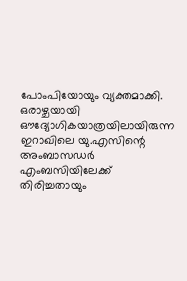പോംപിയോയും വ്യക്തമാക്കി. ഒരാഴ്ചയായി ഔദ്യോഗികയാത്രയിലായിരുന്ന ഇറാഖിലെ യു.എസിന്റെ അംബാസഡർ എംബസിയിലേക്ക് തിരിച്ചതായും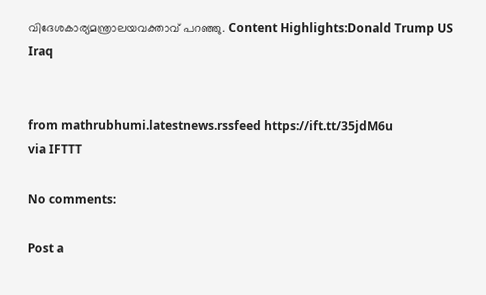വിദേശകാര്യമന്ത്രാലയവക്താവ് പറഞ്ഞു. Content Highlights:Donald Trump US Iraq


from mathrubhumi.latestnews.rssfeed https://ift.tt/35jdM6u
via IFTTT

No comments:

Post a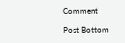Comment

Post Bottom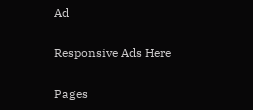Ad

Responsive Ads Here

Pages